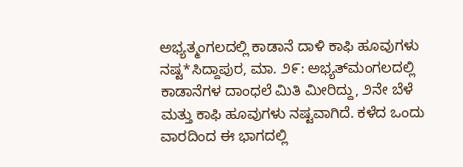ಅಭ್ಯತ್ಮಂಗಲದಲ್ಲಿ ಕಾಡಾನೆ ದಾಳಿ ಕಾಫಿ ಹೂವುಗಳು ನಷ್ಟ*ಸಿದ್ದಾಪುರ, ಮಾ. ೨೯: ಅಭ್ಯತ್‌ಮಂಗಲದಲ್ಲಿ ಕಾಡಾನೆಗಳ ದಾಂಧಲೆ ಮಿತಿ ಮೀರಿದ್ದು, ೨ನೇ ಬೆಳೆ ಮತ್ತು ಕಾಫಿ ಹೂವುಗಳು ನಷ್ಟವಾಗಿದೆ. ಕಳೆದ ಒಂದು ವಾರದಿಂದ ಈ ಭಾಗದಲ್ಲಿ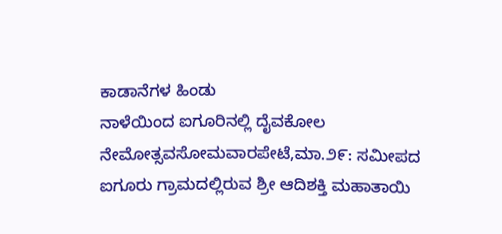ಕಾಡಾನೆಗಳ ಹಿಂಡು
ನಾಳೆಯಿಂದ ಐಗೂರಿನಲ್ಲಿ ದೈವಕೋಲ ನೇಮೋತ್ಸವಸೋಮವಾರಪೇಟೆ,ಮಾ.೨೯: ಸಮೀಪದ ಐಗೂರು ಗ್ರಾಮದಲ್ಲಿರುವ ಶ್ರೀ ಆದಿಶಕ್ತಿ ಮಹಾತಾಯಿ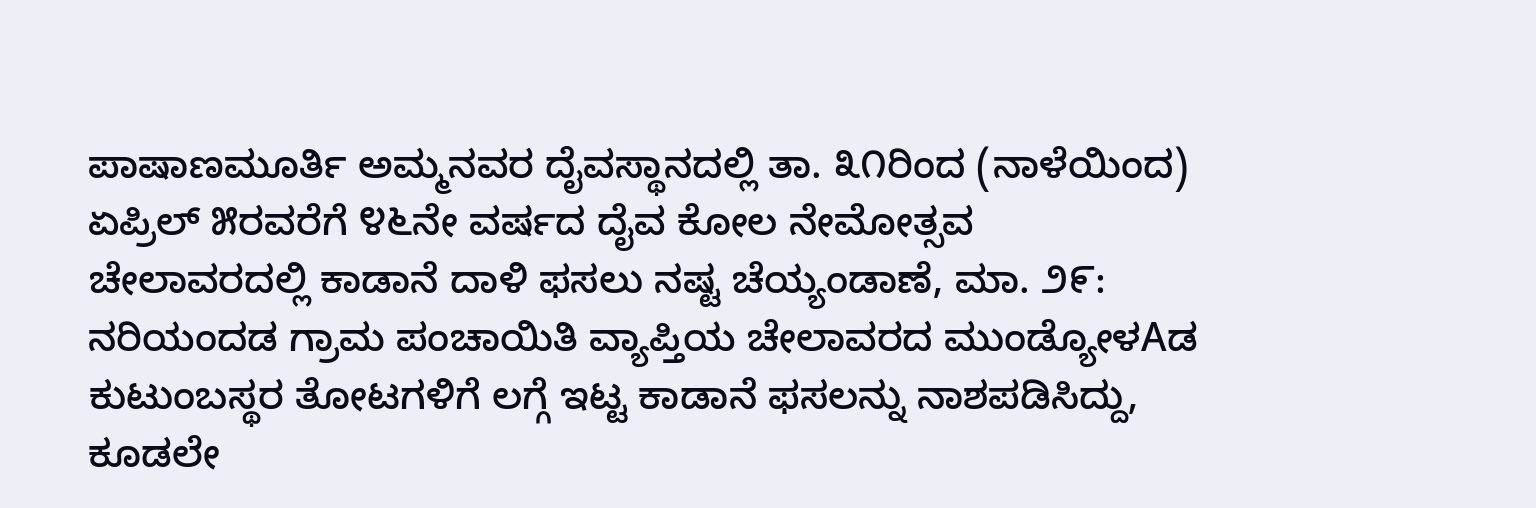ಪಾಷಾಣಮೂರ್ತಿ ಅಮ್ಮನವರ ದೈವಸ್ಥಾನದಲ್ಲಿ ತಾ. ೩೧ರಿಂದ (ನಾಳೆಯಿಂದ) ಏಪ್ರಿಲ್ ೫ರವರೆಗೆ ೪೬ನೇ ವರ್ಷದ ದೈವ ಕೋಲ ನೇಮೋತ್ಸವ
ಚೇಲಾವರದಲ್ಲಿ ಕಾಡಾನೆ ದಾಳಿ ಫಸಲು ನಷ್ಟ ಚೆಯ್ಯಂಡಾಣೆ, ಮಾ. ೨೯: ನರಿಯಂದಡ ಗ್ರಾಮ ಪಂಚಾಯಿತಿ ವ್ಯಾಪ್ತಿಯ ಚೇಲಾವರದ ಮುಂಡ್ಯೋಳAಡ ಕುಟುಂಬಸ್ಥರ ತೋಟಗಳಿಗೆ ಲಗ್ಗೆ ಇಟ್ಟ ಕಾಡಾನೆ ಫಸಲನ್ನು ನಾಶಪಡಿಸಿದ್ದು, ಕೂಡಲೇ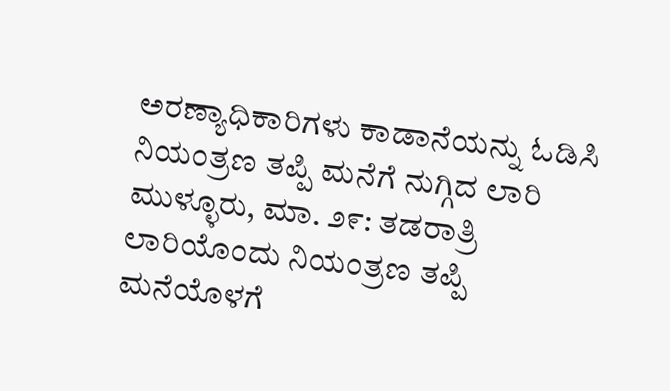ಅರಣ್ಯಾಧಿಕಾರಿಗಳು ಕಾಡಾನೆಯನ್ನು ಓಡಿಸಿ
ನಿಯಂತ್ರಣ ತಪ್ಪಿ ಮನೆಗೆ ನುಗ್ಗಿದ ಲಾರಿ ಮುಳ್ಳೂರು, ಮಾ. ೨೯: ತಡರಾತ್ರಿ ಲಾರಿಯೊಂದು ನಿಯಂತ್ರಣ ತಪ್ಪಿ ಮನೆಯೊಳಗೆ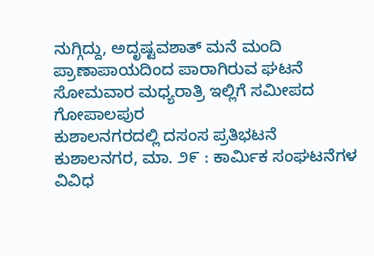ನುಗ್ಗಿದ್ದು, ಅದೃಷ್ಟವಶಾತ್ ಮನೆ ಮಂದಿ ಪ್ರಾಣಾಪಾಯದಿಂದ ಪಾರಾಗಿರುವ ಘಟನೆ ಸೋಮವಾರ ಮಧ್ಯರಾತ್ರಿ ಇಲ್ಲಿಗೆ ಸಮೀಪದ ಗೋಪಾಲಪುರ
ಕುಶಾಲನಗರದಲ್ಲಿ ದಸಂಸ ಪ್ರತಿಭಟನೆ ಕುಶಾಲನಗರ, ಮಾ. ೨೯ : ಕಾರ್ಮಿಕ ಸಂಘಟನೆಗಳ ವಿವಿಧ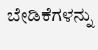ಬೇಡಿಕೆಗಳನ್ನು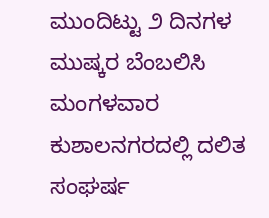ಮುಂದಿಟ್ಟು ೨ ದಿನಗಳ ಮುಷ್ಕರ ಬೆಂಬಲಿಸಿ ಮಂಗಳವಾರ ಕುಶಾಲನಗರದಲ್ಲಿ ದಲಿತ ಸಂಘರ್ಷ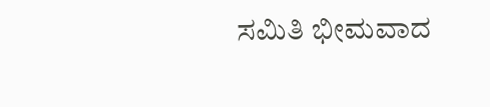ಸಮಿತಿ ಭೀಮವಾದ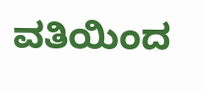ವತಿಯಿಂದ